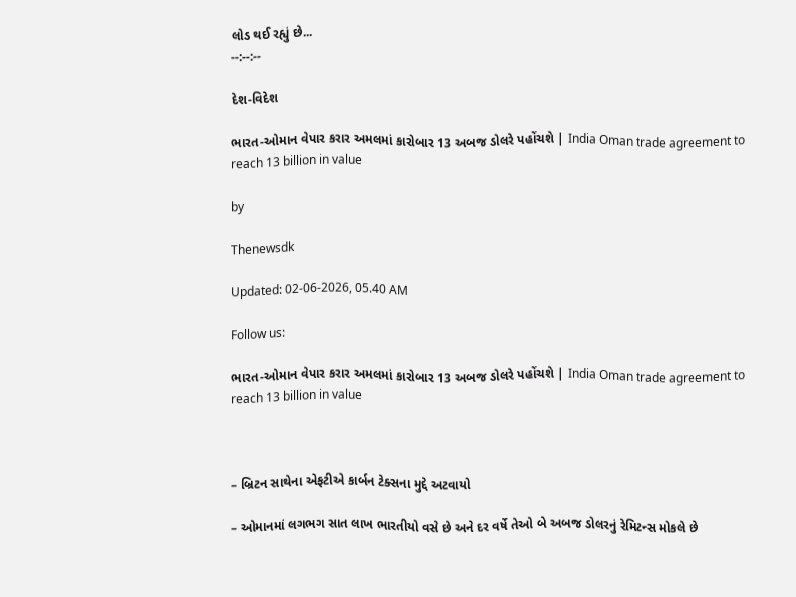લોડ થઈ રહ્યું છે...
--:--:--

દેશ-વિદેશ

ભારત-ઓમાન વેપાર કરાર અમલમાં કારોબાર 13 અબજ ડોલરે પહોંચશે | India Oman trade agreement to reach 13 billion in value

by

Thenewsdk

Updated: 02-06-2026, 05.40 AM

Follow us:

ભારત-ઓમાન વેપાર કરાર અમલમાં કારોબાર 13 અબજ ડોલરે પહોંચશે | India Oman trade agreement to reach 13 billion in value



– બ્રિટન સાથેના એફટીએ કાર્બન ટેક્સના મુદ્દે અટવાયો

– ઓમાનમાં લગભગ સાત લાખ ભારતીયો વસે છે અને દર વર્ષે તેઓ બે અબજ ડોલરનું રેમિટન્સ મોકલે છે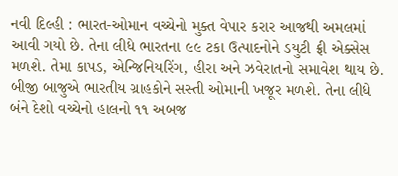નવી દિલ્હી : ભારત-ઓમાન વચ્ચેનો મુક્ત વેપાર કરાર આજથી અમલમાં આવી ગયો છે. તેના લીધે ભારતના ૯૯ ટકા ઉત્પાદનોને ડયુટી ફ્રી એક્સેસ મળશે. તેમા કાપડ, એન્જિનિયરિંગ, હીરા અને ઝવેરાતનો સમાવેશ થાય છે. બીજી બાજુએ ભારતીય ગ્રાહકોને સસ્તી ઓમાની ખજૂર મળશે. તેના લીધે બંને દેશો વચ્ચેનો હાલનો ૧૧ અબજ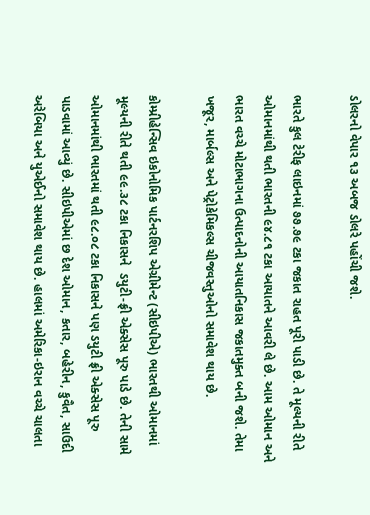ડોલરનો વેપાર ૧૩ અબજ ડોલરે પહોંચી જશે.

ભારતે કુલ ટેરીફ લાઇનમાં ૭૭.૭૯ ટકા જકાત રાહત પૂરી પાડી છે. તે મૂલ્યની રીતે ઓમાનમાંથી થતી ભારતની ૯૪.૮૧ ટકા આયાતને આવરી લે છે. આમ ઓમાન અને ભારત વચ્ચે મોટાભાગના ઉત્પાદનોની આયાતનિકાસ જકાતમુક્ત બની જશે. તેમા ખજૂર, માર્બલ્સ અને પેટ્રોકેમિકલ્સ ચીજવસ્તુઓનો સમાવેશ થાય છે.

કોમ્પ્રીહેન્સિવ ઇકોનોમિક પાર્ટનરશિપ એગ્રીમેન્ટ (સીઇપીએ) ભારતથી ઓમાનમાં મૂલ્યની રીતે થતી ૯૯.૩૮ ટકા નિકાસને  ડયુટી-ફ્રી એક્સેસ પૂરુ પાડે છે. તેની સામે ઓમાનમાંથી ભારતમાં થતી ૯૮.૦૮ ટકા નિકાસને પણ ડયુટી ફ્રી એક્સેસ પૂરુ પાડવામાં આવ્યું છે. સીઇપીએમાં છ દેશ ઓમાન, કતાર, બહેરીન, કુવૈત, સાઉદી અરેબિયા અને યુએઈનો સમાવેશ થાય છે. હાલમાં અમેરિકા-ઇરાન વચ્ચે ચાલતા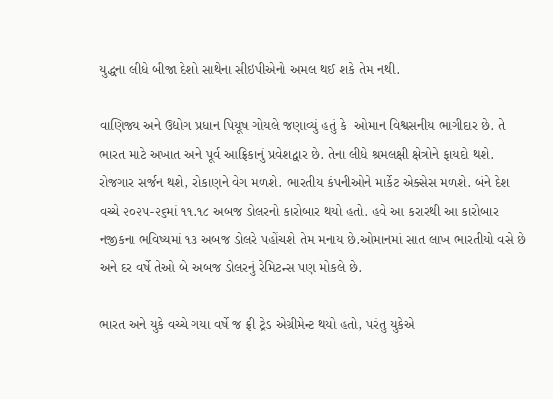યુદ્ધના લીધે બીજા દેશો સાથેના સીઇપીએનો અમલ થઈ શકે તેમ નથી.

વાણિજ્ય અને ઉદ્યોગ પ્રધાન પિયૂષ ગોયલે જણાવ્યું હતું કે  ઓમાન વિશ્વસનીય ભાગીદાર છે. તે ભારત માટે અખાત અને પૂર્વ આફ્રિકાનું પ્રવેશદ્વાર છે. તેના લીધે શ્રમલક્ષી ક્ષેત્રોને ફાયદો થશે. રોજગાર સર્જન થશે, રોકાણને વેગ મળશે. ભારતીય કંપનીઓને માર્કેટ એક્સેસ મળશે. બંને દેશ વચ્ચે ૨૦૨૫-૨૬માં ૧૧.૧૮ અબજ ડોલરનો કારોબાર થયો હતો. હવે આ કરારથી આ કારોબાર નજીકના ભવિષ્યમાં ૧૩ અબજ ડોલરે પહોંચશે તેમ મનાય છે.ઓમાનમાં સાત લાખ ભારતીયો વસે છે અને દર વર્ષે તેઓ બે અબજ ડોલરનું રેમિટન્સ પણ મોકલે છે.

ભારત અને યુકે વચ્ચે ગયા વર્ષે જ ફ્રી ટ્રેડ એગ્રીમેન્ટ થયો હતો, પરંતુ યુકેએ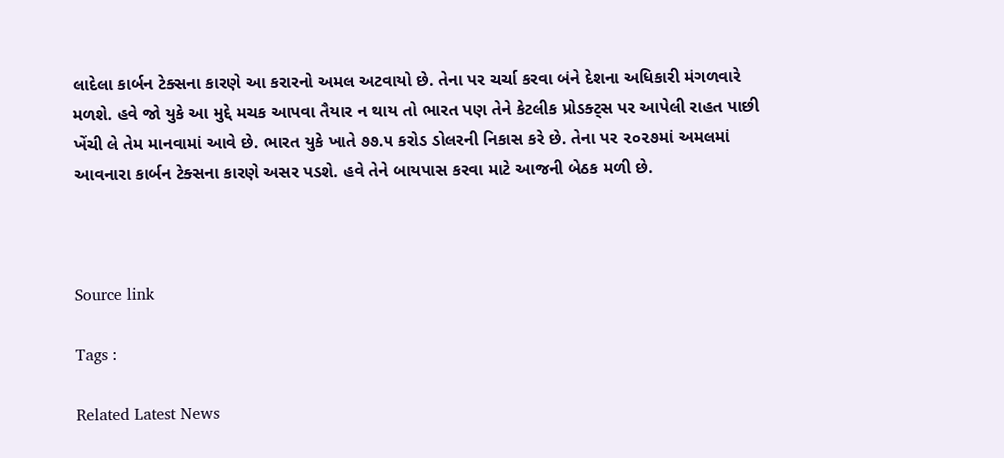લાદેલા કાર્બન ટેક્સના કારણે આ કરારનો અમલ અટવાયો છે. તેના પર ચર્ચા કરવા બંને દેશના અધિકારી મંગળવારે મળશે. હવે જો યુકે આ મુદ્દે મચક આપવા તૈયાર ન થાય તો ભારત પણ તેને કેટલીક પ્રોડક્ટ્સ પર આપેલી રાહત પાછી ખેંચી લે તેમ માનવામાં આવે છે. ભારત યુકે ખાતે ૭૭.૫ કરોડ ડોલરની નિકાસ કરે છે. તેના પર ૨૦૨૭માં અમલમાં આવનારા કાર્બન ટેક્સના કારણે અસર પડશે. હવે તેને બાયપાસ કરવા માટે આજની બેઠક મળી છે.



Source link

Tags :

Related Latest News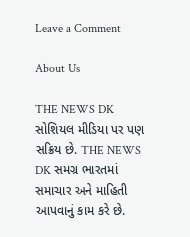Leave a Comment

About Us

THE NEWS DK સોશિયલ મીડિયા પર પણ સક્રિય છે. THE NEWS DK સમગ્ર ભારતમાં સમાચાર અને માહિતી આપવાનું કામ કરે છે.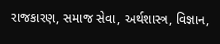રાજકારણ, સમાજ સેવા, અર્થશાસ્ત્ર, વિજ્ઞાન,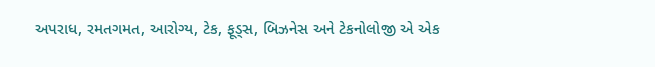અપરાધ, રમતગમત, આરોગ્ય, ટેક, ફૂડ્સ, બિઝનેસ અને ટેકનોલોજી એ એક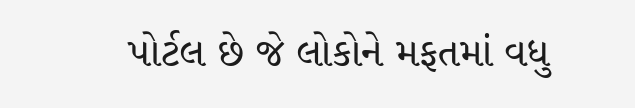પોર્ટલ છે જે લોકોને મફતમાં વધુ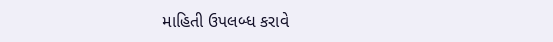માહિતી ઉપલબ્ધ કરાવે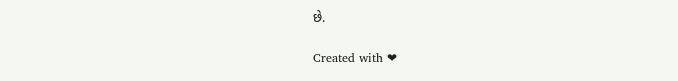છે.

Created with ❤